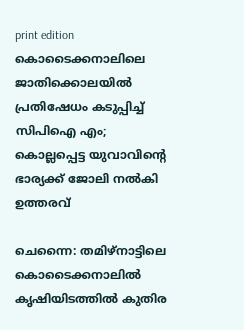print edition കൊടൈക്കനാലിലെ ജാതിക്കൊലയിൽ പ്രതിഷേധം കടുപ്പിച്ച് സിപിഐ എം; കൊല്ലപ്പെട്ട യുവാവിന്റെ ഭാര്യക്ക് ജോലി നൽകി ഉത്തരവ്

ചെന്നൈ: തമിഴ്നാട്ടിലെ കൊടൈക്കനാലിൽ കൃഷിയിടത്തിൽ കുതിര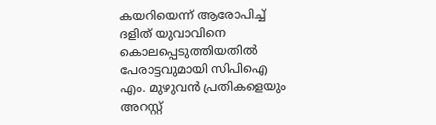കയറിയെന്ന് ആരോപിച്ച് ദളിത് യുവാവിനെ കൊലപ്പെടുത്തിയതിൽ പേരാട്ടവുമായി സിപിഐ എം. മുഴുവൻ പ്രതികളെയും അറസ്റ്റ്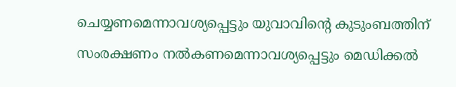ചെയ്യണമെന്നാവശ്യപ്പെട്ടും യുവാവിന്റെ കുടുംബത്തിന് സംരക്ഷണം നൽകണമെന്നാവശ്യപ്പെട്ടും മെഡിക്കൽ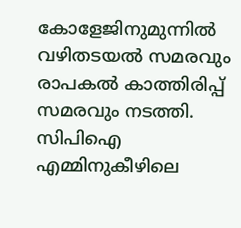കോളേജിനുമുന്നിൽ വഴിതടയൽ സമരവും രാപകൽ കാത്തിരിപ്പ് സമരവും നടത്തി. സിപിഐ എമ്മിനുകീഴിലെ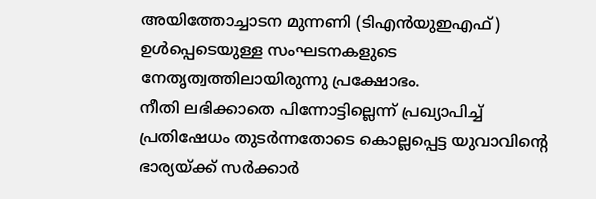അയിത്തോച്ചാടന മുന്നണി (ടിഎൻയുഇഎഫ്) ഉൾപ്പെടെയുള്ള സംഘടനകളുടെ നേതൃത്വത്തിലായിരുന്നു പ്രക്ഷോഭം.
നീതി ലഭിക്കാതെ പിന്നോട്ടില്ലെന്ന് പ്രഖ്യാപിച്ച് പ്രതിഷേധം തുടർന്നതോടെ കൊല്ലപ്പെട്ട യുവാവിന്റെ ഭാര്യയ്ക്ക് സർക്കാർ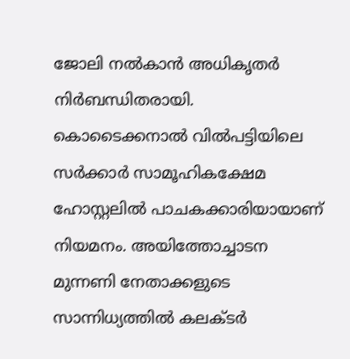ജോലി നൽകാൻ അധികൃതർ നിർബന്ധിതരായി. കൊടൈക്കനാൽ വിൽപട്ടിയിലെ സർക്കാർ സാമൂഹികക്ഷേമ ഹോസ്റ്റലിൽ പാചകക്കാരിയായാണ് നിയമനം. അയിത്തോച്ചാടന മുന്നണി നേതാക്കളുടെ സാന്നിധ്യത്തിൽ കലക്ടർ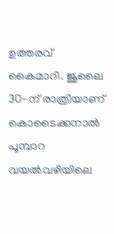ഉത്തരവ് കൈമാറി. ജൂലൈ 30-ന് രാത്രിയാണ് കൊടൈക്കനാൽ പൂമ്പാറ വയൽവഴിയിലെ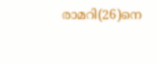രാമറി(26)നെ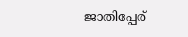ജാതിപ്പേര്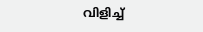വിളിച്ച്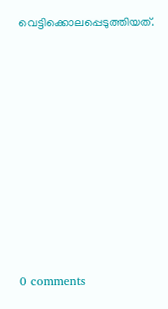വെട്ടിക്കൊലപ്പെടുത്തിയത്.










0 comments